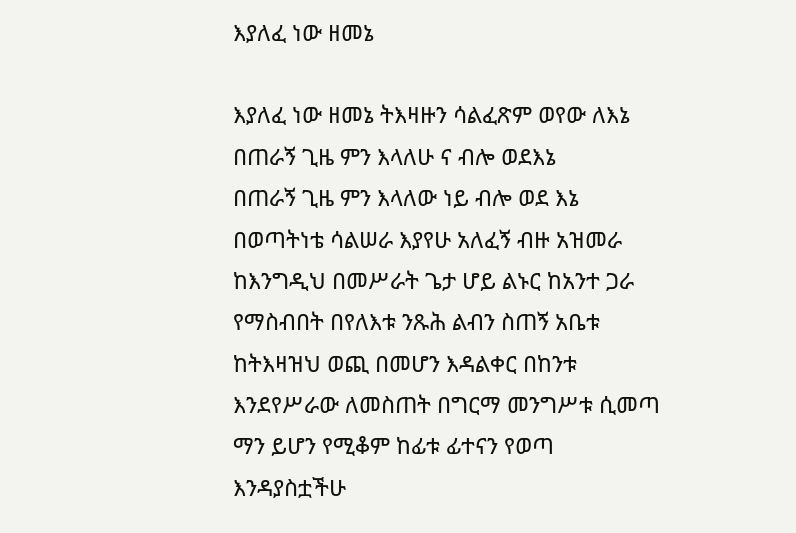እያለፈ ነው ዘመኔ

እያለፈ ነው ዘመኔ ትእዛዙን ሳልፈጽም ወየው ለእኔ
በጠራኝ ጊዜ ምን እላለሁ ና ብሎ ወደእኔ
በጠራኝ ጊዜ ምን እላለው ነይ ብሎ ወደ እኔ
በወጣትነቴ ሳልሠራ እያየሁ አለፈኝ ብዙ አዝመራ
ከእንግዲህ በመሥራት ጌታ ሆይ ልኑር ከአንተ ጋራ
የማስብበት በየለእቱ ንጹሕ ልብን ስጠኝ አቤቱ
ከትእዛዝህ ወጪ በመሆን እዳልቀር በከንቱ
እንደየሥራው ለመስጠት በግርማ መንግሥቱ ሲመጣ
ማን ይሆን የሚቆም ከፊቱ ፊተናን የወጣ
እንዳያስቷችሁ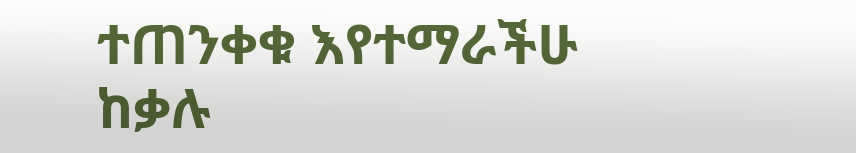ተጠንቀቁ እየተማራችሁ ከቃሉ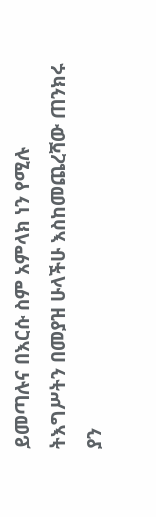ይመጣሉና በእርሱ ስም አምላክ ነን የሚሉ
ትእግሥትን በመያዝ ሁላችሁ እስከመጨረሻው ጠንክሩ
ያን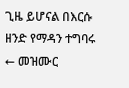ጊዜ ይሆናል በእርሱ ዘንድ የማዳን ተግባሩ
← መዝሙር